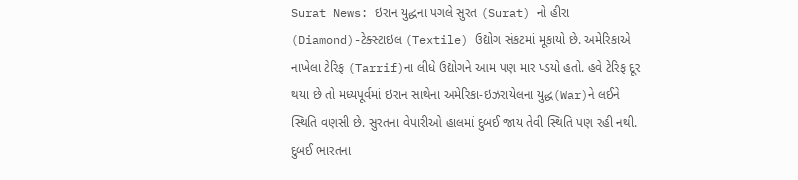Surat News: ઇરાન યુદ્ધના પગલે સુરત (Surat) નો હીરા (Diamond)-ટેક્સ્ટાઇલ (Textile) ઉદ્યોગ સંકટમાં મૂકાયો છે. અમેરિકાએ નાખેલા ટેરિફ (Tarrif)ના લીધે ઉદ્યોગને આમ પણ માર પ્ડયો હતો. હવે ટેરિફ દૂર થયા છે તો મધ્યપૂર્વમાં ઇરાન સાથેના અમેરિકા-ઇઝરાયેલના યુદ્ધ(War)ને લઈને સ્થિતિ વણસી છે. સુરતના વેપારીઓ હાલમાં દુબઈ જાય તેવી સ્થિતિ પણ રહી નથી. દુબઈ ભારતના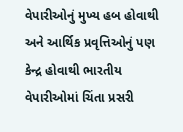વેપારીઓનું મુખ્ય હબ હોવાથી અને આર્થિક પ્રવૃત્તિઓનું પણ કેન્દ્ર હોવાથી ભારતીય વેપારીઓમાં ચિંતા પ્રસરી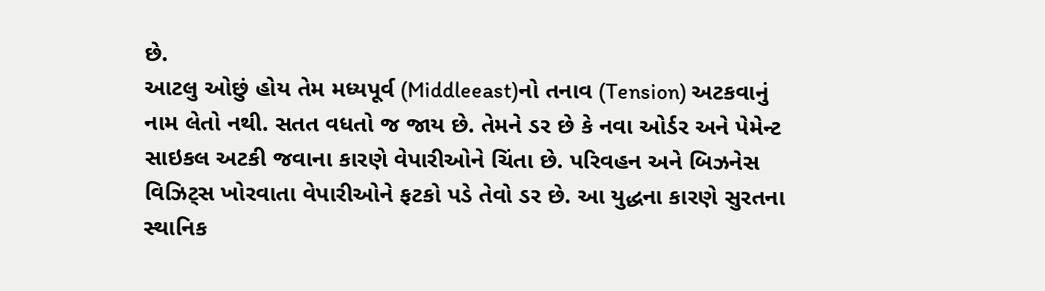છે.
આટલુ ઓછું હોય તેમ મધ્યપૂર્વ (Middleeast)નો તનાવ (Tension) અટકવાનું નામ લેતો નથી. સતત વધતો જ જાય છે. તેમને ડર છે કે નવા ઓર્ડર અને પેમેન્ટ સાઇકલ અટકી જવાના કારણે વેપારીઓને ચિંતા છે. પરિવહન અને બિઝનેસ વિઝિટ્સ ખોરવાતા વેપારીઓને ફટકો પડે તેવો ડર છે. આ યુદ્ધના કારણે સુરતના સ્થાનિક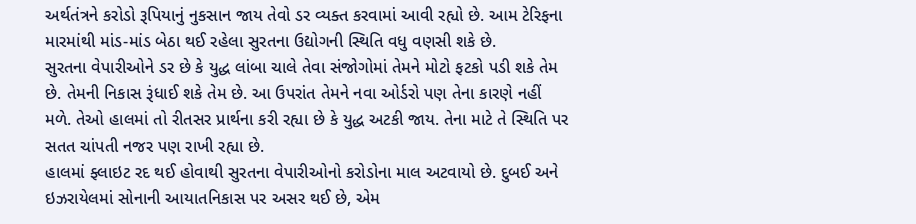અર્થતંત્રને કરોડો રૂપિયાનું નુકસાન જાય તેવો ડર વ્યક્ત કરવામાં આવી રહ્યો છે. આમ ટેરિફના મારમાંથી માંડ-માંડ બેઠા થઈ રહેલા સુરતના ઉદ્યોગની સ્થિતિ વધુ વણસી શકે છે.
સુરતના વેપારીઓને ડર છે કે યુદ્ધ લાંબા ચાલે તેવા સંજોગોમાં તેમને મોટો ફટકો પડી શકે તેમ છે. તેમની નિકાસ રૂંધાઈ શકે તેમ છે. આ ઉપરાંત તેમને નવા ઓર્ડરો પણ તેના કારણે નહીં મળે. તેઓ હાલમાં તો રીતસર પ્રાર્થના કરી રહ્યા છે કે યુદ્ધ અટકી જાય. તેના માટે તે સ્થિતિ પર સતત ચાંપતી નજર પણ રાખી રહ્યા છે.
હાલમાં ફ્લાઇટ રદ થઈ હોવાથી સુરતના વેપારીઓનો કરોડોના માલ અટવાયો છે. દુબઈ અને ઇઝરાયેલમાં સોનાની આયાતનિકાસ પર અસર થઈ છે, એમ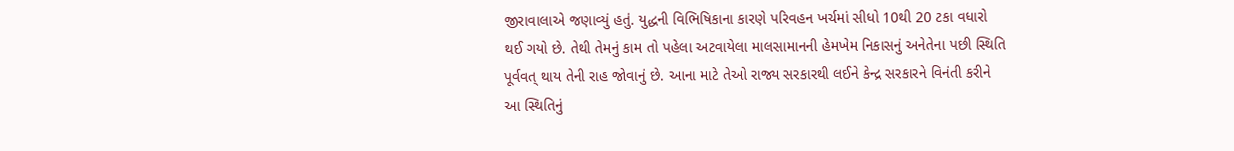જીરાવાલાએ જણાવ્યું હતું. યુદ્ધની વિભિષિકાના કારણે પરિવહન ખર્ચમાં સીધો 10થી 20 ટકા વધારો થઈ ગયો છે. તેથી તેમનું કામ તો પહેલા અટવાયેલા માલસામાનની હેમખેમ નિકાસનું અનેતેના પછી સ્થિતિ પૂર્વવત્ થાય તેની રાહ જોવાનું છે. આના માટે તેઓ રાજ્ય સરકારથી લઈને કેન્દ્ર સરકારને વિનંતી કરીને આ સ્થિતિનું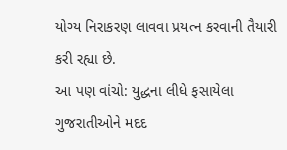યોગ્ય નિરાકરણ લાવવા પ્રયત્ન કરવાની તૈયારી કરી રહ્યા છે.
આ પણ વાંચો: યુદ્ધના લીધે ફસાયેલા ગુજરાતીઓને મદદ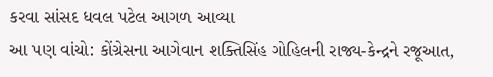કરવા સાંસદ ધવલ પટેલ આગળ આવ્યા
આ પણ વાંચો: કોંગ્રેસના આગેવાન શક્તિસિંહ ગોહિલની રાજ્ય-કેન્દ્રને રજૂઆત,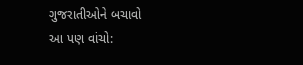ગુજરાતીઓને બચાવો
આ પણ વાંચો: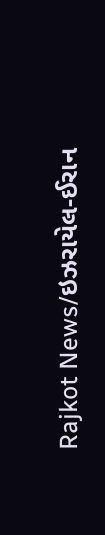Rajkot News/ઇઝરાયેલ-ઈરાન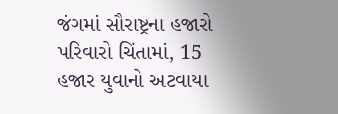જંગમાં સૌરાષ્ટ્રના હજારો પરિવારો ચિંતામાં, 15 હજાર યુવાનો અટવાયા